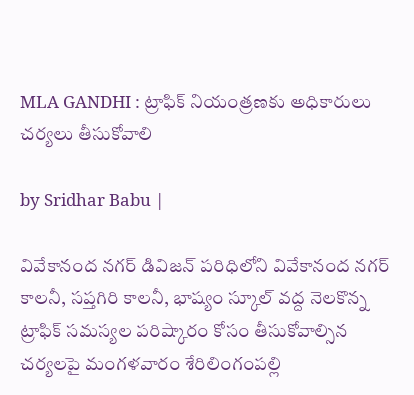MLA GANDHI : ట్రాఫిక్ నియంత్రణకు అధికారులు చర్యలు తీసుకోవాలి

by Sridhar Babu |

వివేకానంద నగర్ డివిజన్ పరిధిలోని వివేకానంద నగర్ కాలనీ, సప్తగిరి కాలనీ, భాష్యం స్కూల్ వద్ద నెలకొన్న ట్రాఫిక్ సమస్యల పరిష్కారం కోసం తీసుకోవాల్సిన చర్యలపై మంగళవారం శేరిలింగంపల్లి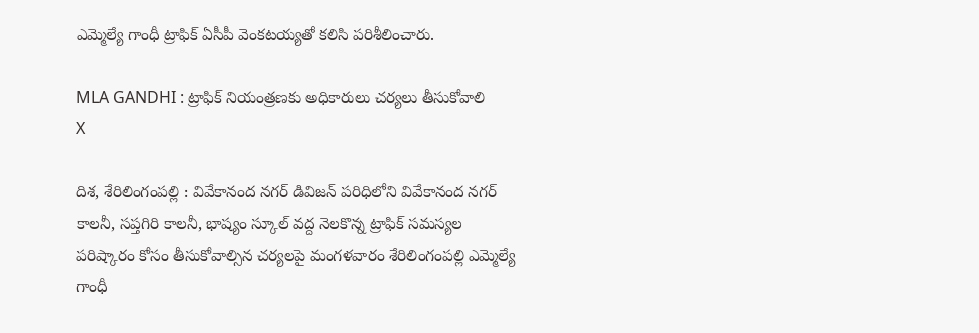ఎమ్మెల్యే గాంధీ ట్రాఫిక్ ఏసీపీ వెంకటయ్యతో కలిసి పరిశీలించారు.

MLA GANDHI : ట్రాఫిక్ నియంత్రణకు అధికారులు చర్యలు తీసుకోవాలి
X

దిశ, శేరిలింగంపల్లి : వివేకానంద నగర్ డివిజన్ పరిధిలోని వివేకానంద నగర్ కాలనీ, సప్తగిరి కాలనీ, భాష్యం స్కూల్ వద్ద నెలకొన్న ట్రాఫిక్ సమస్యల పరిష్కారం కోసం తీసుకోవాల్సిన చర్యలపై మంగళవారం శేరిలింగంపల్లి ఎమ్మెల్యే గాంధీ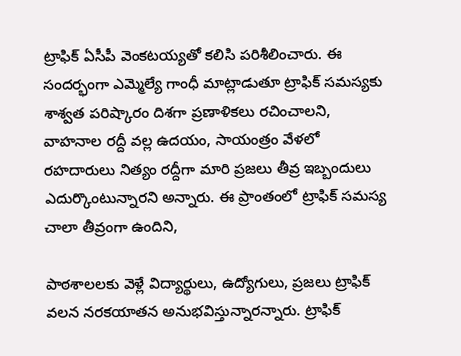ట్రాఫిక్ ఏసీపీ వెంకటయ్యతో కలిసి పరిశీలించారు. ఈ సందర్భంగా ఎమ్మెల్యే గాంధీ మాట్లాడుతూ ట్రాఫిక్ సమస్యకు శాశ్వత పరిష్కారం దిశగా ప్రణాళికలు రచించాలని, వాహనాల రద్దీ వల్ల ఉదయం, సాయంత్రం వేళలో రహదారులు నిత్యం రద్దీగా మారి ప్రజలు తీవ్ర ఇబ్బందులు ఎదుర్కొంటున్నారని అన్నారు. ఈ ప్రాంతంలో ట్రాఫిక్ సమస్య చాలా తీవ్రంగా ఉందిని,

పాఠశాలలకు వెళ్లే విద్యార్థులు, ఉద్యోగులు, ప్రజలు ట్రాఫిక్ వలన నరకయాతన అనుభవిస్తున్నారన్నారు. ట్రాఫిక్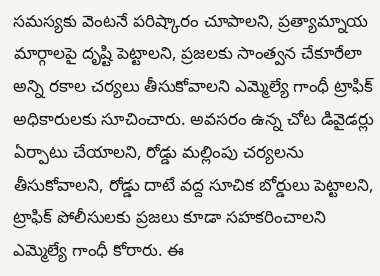సమస్యకు వెంటనే పరిష్కారం చూపాలని, ప్రత్యామ్నాయ మార్గాలపై దృష్టి పెట్టాలని, ప్రజలకు సాంత్వన చేకూరేలా అన్ని రకాల చర్యలు తీసుకోవాలని ఎమ్మెల్యే గాంధీ ట్రాఫిక్ అధికారులకు సూచించారు. అవసరం ఉన్న చోట డివైడర్లు ఏర్పాటు చేయాలని, రోడ్డు మల్లింపు చర్యలను తీసుకోవాలని, రోడ్డు దాటే వద్ద సూచిక బోర్డులు పెట్టాలని, ట్రాఫిక్ పోలీసులకు ప్రజలు కూడా సహకరించాలని ఎమ్మెల్యే గాంధీ కోరారు. ఈ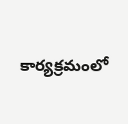కార్యక్రమంలో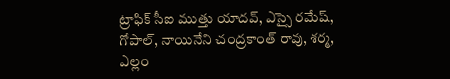ట్రాఫిక్ సీఐ ముత్తు యాదవ్, ఎస్సై రమేష్, గోపాల్, నాయినేని చంద్రకాంత్ రావు, శర్మ, ఎల్లం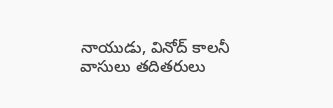నాయుడు, వినోద్ కాలనీ వాసులు తదితరులు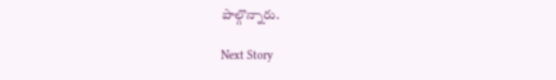పాల్గొన్నారు.

Next Story